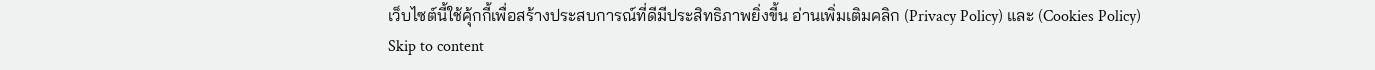เว็บไซต์นี้ใช้คุ้กกี้เพื่อสร้างประสบการณ์ที่ดีมีประสิทธิภาพยิ่งขี้น อ่านเพิ่มเติมคลิก (Privacy Policy) และ (Cookies Policy)
Skip to content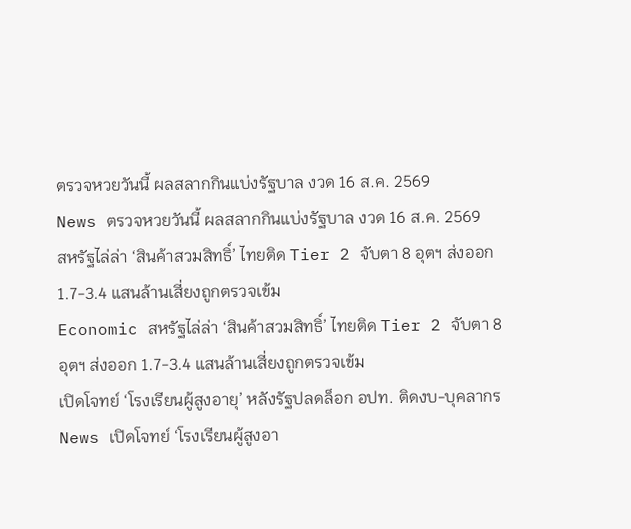ตรวจหวยวันนี้ ผลสลากกินแบ่งรัฐบาล งวด 16 ส.ค. 2569
News ตรวจหวยวันนี้ ผลสลากกินแบ่งรัฐบาล งวด 16 ส.ค. 2569
สหรัฐไล่ล่า ‘สินค้าสวมสิทธิ์’ ไทยติด Tier 2 จับตา 8 อุตฯ ส่งออก 1.7-3.4 แสนล้านเสี่ยงถูกตรวจเข้ม
Economic สหรัฐไล่ล่า ‘สินค้าสวมสิทธิ์’ ไทยติด Tier 2 จับตา 8 อุตฯ ส่งออก 1.7-3.4 แสนล้านเสี่ยงถูกตรวจเข้ม
เปิดโจทย์ ‘โรงเรียนผู้สูงอายุ’ หลังรัฐปลดล็อก อปท. ติดงบ-บุคลากร
News เปิดโจทย์ ‘โรงเรียนผู้สูงอา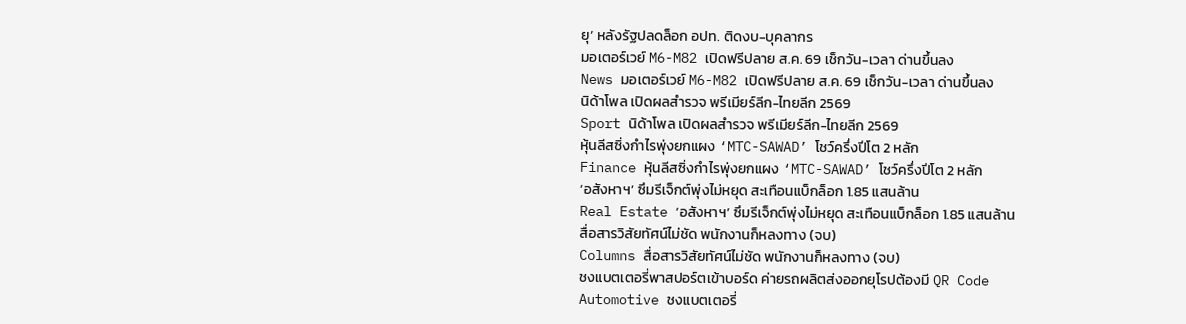ยุ’ หลังรัฐปลดล็อก อปท. ติดงบ-บุคลากร
มอเตอร์เวย์ M6-M82 เปิดฟรีปลาย ส.ค. 69 เช็กวัน-เวลา ด่านขึ้นลง
News มอเตอร์เวย์ M6-M82 เปิดฟรีปลาย ส.ค. 69 เช็กวัน-เวลา ด่านขึ้นลง
นิด้าโพล เปิดผลสำรวจ พรีเมียร์ลีก-ไทยลีก 2569
Sport นิด้าโพล เปิดผลสำรวจ พรีเมียร์ลีก-ไทยลีก 2569
หุ้นลีสซิ่งกำไรพุ่งยกแผง ‘MTC-SAWAD’ โชว์ครึ่งปีโต 2 หลัก
Finance หุ้นลีสซิ่งกำไรพุ่งยกแผง ‘MTC-SAWAD’ โชว์ครึ่งปีโต 2 หลัก
‘อสังหาฯ’ ซึมรีเจ็กต์พุ่งไม่หยุด สะเทือนแบ็กล็อก 1.85 แสนล้าน
Real Estate ‘อสังหาฯ’ ซึมรีเจ็กต์พุ่งไม่หยุด สะเทือนแบ็กล็อก 1.85 แสนล้าน
สื่อสารวิสัยทัศน์ไม่ชัด พนักงานก็หลงทาง (จบ)
Columns สื่อสารวิสัยทัศน์ไม่ชัด พนักงานก็หลงทาง (จบ)
ชงแบตเตอรี่พาสปอร์ตเข้าบอร์ด ค่ายรถผลิตส่งออกยุโรปต้องมี QR Code
Automotive ชงแบตเตอรี่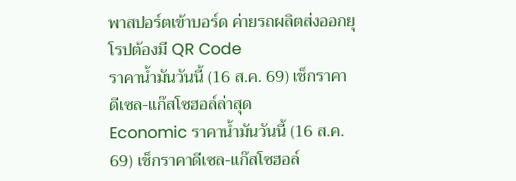พาสปอร์ตเข้าบอร์ด ค่ายรถผลิตส่งออกยุโรปต้องมี QR Code
ราคาน้ำมันวันนี้ (16 ส.ค. 69) เช็กราคาดีเซล-แก๊สโซฮอล์ล่าสุด
Economic ราคาน้ำมันวันนี้ (16 ส.ค. 69) เช็กราคาดีเซล-แก๊สโซฮอล์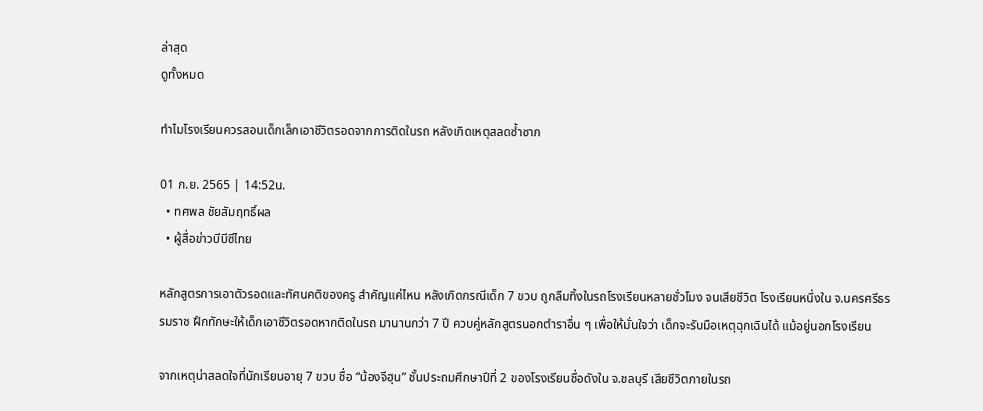ล่าสุด
ดูทั้งหมด

ทำไมโรงเรียนควรสอนเด็กเล็กเอาชีวิตรอดจากการติดในรถ หลังเกิดเหตุสลดซ้ำซาก

01 ก.ย. 2565 | 14:52น.
  • ทศพล ชัยสัมฤทธิ์ผล
  • ผู้สื่อข่าวบีบีซีไทย

หลักสูตรการเอาตัวรอดและทัศนคติของครู สำคัญแค่ไหน หลังเกิดกรณีเด็ก 7 ขวบ ถูกลืมทิ้งในรถโรงเรียนหลายชั่วโมง จนเสียชีวิต โรงเรียนหนึ่งใน จ.นครศรีธรรมราช ฝึกทักษะให้เด็กเอาชีวิตรอดหากติดในรถ มานานกว่า 7 ปี ควบคู่หลักสูตรนอกตำราอื่น ๆ เพื่อให้มั่นใจว่า เด็กจะรับมือเหตุฉุกเฉินได้ แม้อยู่นอกโรงเรียน

จากเหตุน่าสลดใจที่นักเรียนอายุ 7 ขวบ ชื่อ “น้องจีฮุน” ชั้นประถมศึกษาปีที่ 2 ของโรงเรียนชื่อดังใน จ.ชลบุรี เสียชีวิตภายในรถ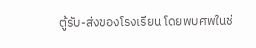ตู้รับ-ส่งของโรงเรียน โดยพบศพในช่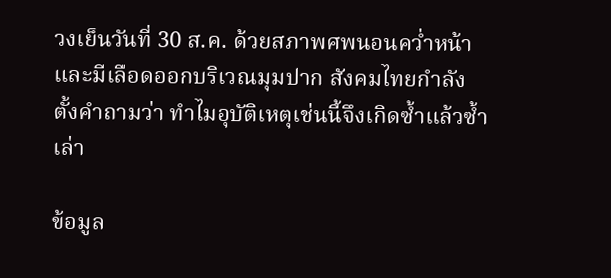วงเย็นวันที่ 30 ส.ค. ด้วยสภาพศพนอนคว่ำหน้าและมีเลือดออกบริเวณมุมปาก สังคมไทยกำลังตั้งคำถามว่า ทำไมอุบัติเหตุเช่นนี้จึงเกิดซ้ำแล้วซ้ำเล่า

ข้อมูล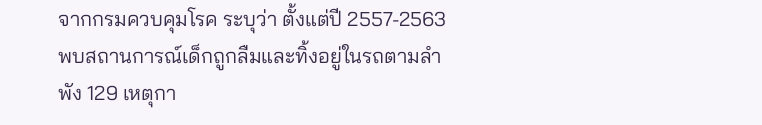จากกรมควบคุมโรค ระบุว่า ตั้งแต่ปี 2557-2563 พบสถานการณ์เด็กถูกลืมและทิ้งอยู่ในรถตามลำพัง 129 เหตุกา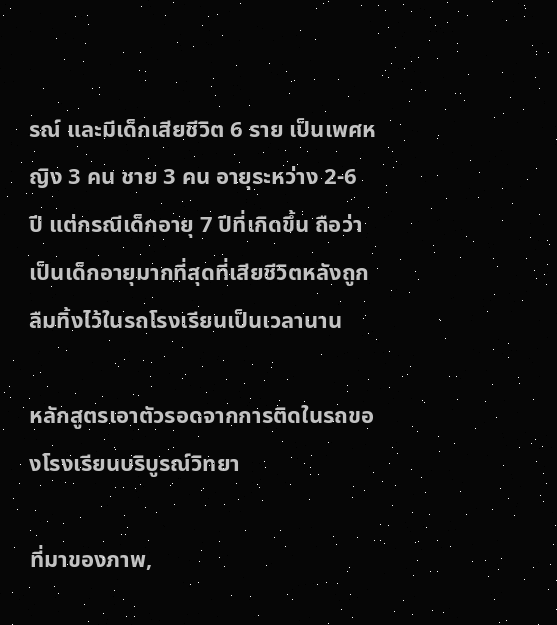รณ์ และมีเด็กเสียชีวิต 6 ราย เป็นเพศหญิง 3 คน ชาย 3 คน อายุระหว่าง 2-6 ปี แต่กรณีเด็กอายุ 7 ปีที่เกิดขึ้น ถือว่าเป็นเด็กอายุมากที่สุดที่เสียชีวิตหลังถูกลืมทิ้งไว้ในรถโรงเรียนเป็นเวลานาน

หลักสูตรเอาตัวรอดจากการติดในรถของโรงเรียนบริบูรณ์วิทยา

ที่มาของภาพ,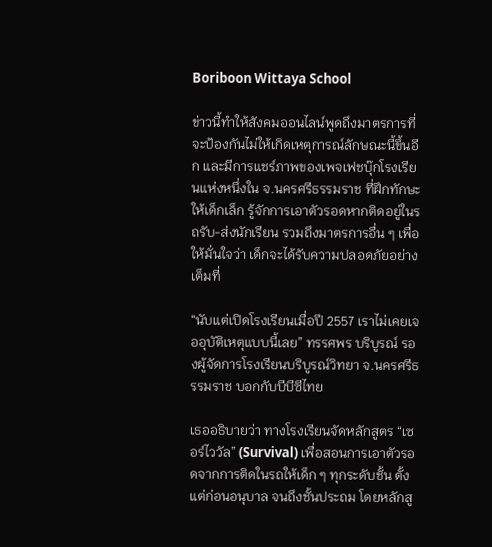Boriboon Wittaya School

ข่าวนี้ทำให้สังคมออนไลน์พูดถึงมาตรการที่จะป้องกันไม่ให้เกิดเหตุการณ์ลักษณะนี้ขึ้นอีก และมีการแชร์ภาพของเพจเฟชบุ๊กโรงเรียนแห่งหนึ่งใน จ.นครศรีธรรมราช ที่ฝึกทักษะให้เด็กเล็ก รู้จักการเอาตัวรอดหากติดอยู่ในรถรับ-ส่งนักเรียน รวมถึงมาตรการอื่น ๆ เพื่อให้มั่นใจว่า เด็กจะได้รับความปลอดภัยอย่างเต็มที่

“นับแต่เปิดโรงเรียนเมื่อปี 2557 เราไม่เคยเจออุบัติเหตุแบบนี้เลย” ทรรศพร บริบูรณ์ รองผู้จัดการโรงเรียนบริบูรณ์วิทยา จ.นครศรีธรรมราช บอกกับบีบีซีไทย

เธออธิบายว่า ทางโรงเรียนจัดหลักสูตร “เซอร์ไววัล” (Survival) เพื่อสอนการเอาตัวรอดจากการติดในรถให้เด็ก ๆ ทุกระดับชั้น ตั้งแต่ก่อนอนุบาล จนถึงชั้นประถม โดยหลักสู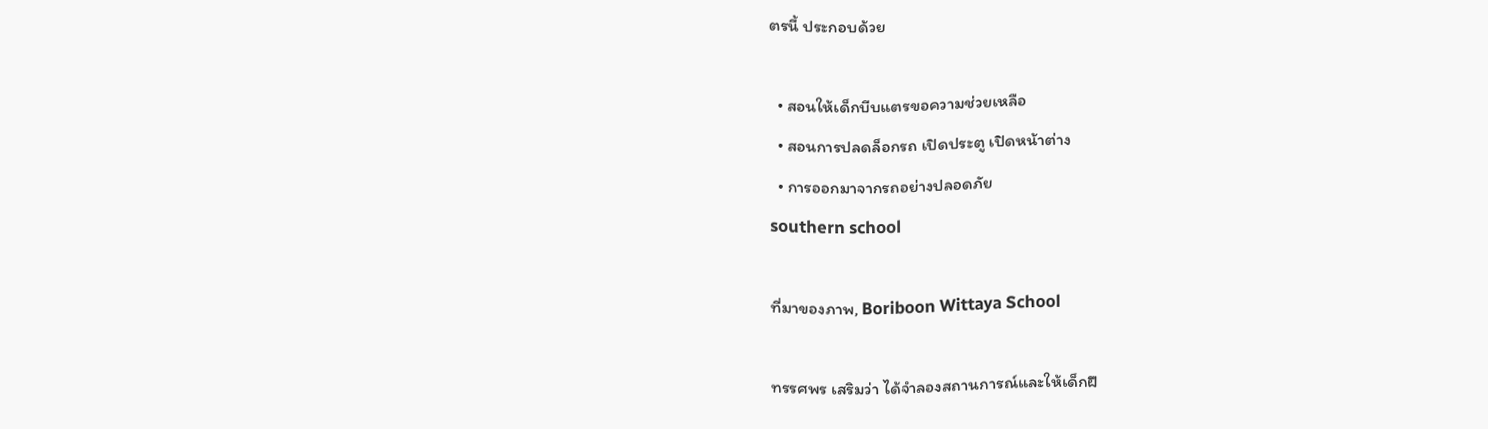ตรนี้ ประกอบด้วย

  • สอนให้เด็กบีบแตรขอความช่วยเหลือ
  • สอนการปลดล็อกรถ เปิดประตู เปิดหน้าต่าง
  • การออกมาจากรถอย่างปลอดภัย
southern school

ที่มาของภาพ, Boriboon Wittaya School

ทรรศพร เสริมว่า ได้จำลองสถานการณ์และให้เด็กฝึ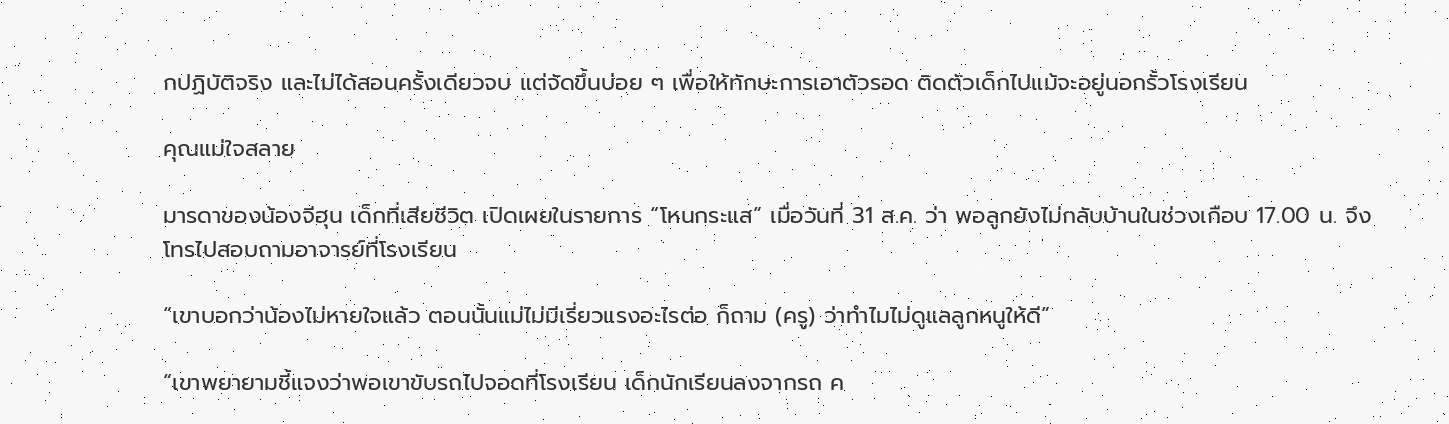กปฏิบัติจริง และไม่ได้สอนครั้งเดียวจบ แต่จัดขึ้นบ่อย ๆ เพื่อให้ทักษะการเอาตัวรอด ติดตัวเด็กไปแม้จะอยู่นอกรั้วโรงเรียน

คุณแม่ใจสลาย

มารดาของน้องจีฮุน เด็กที่เสียชีวิต เปิดเผยในรายการ “โหนกระแส” เมื่อวันที่ 31 ส.ค. ว่า พอลูกยังไม่กลับบ้านในช่วงเกือบ 17.00 น. จึงโทรไปสอบถามอาจารย์ที่โรงเรียน

“เขาบอกว่าน้องไม่หายใจแล้ว ตอนนั้นแม่ไม่มีเรี่ยวแรงอะไรต่อ ก็ถาม (ครู) ว่าทำไมไม่ดูแลลูกหนูให้ดี”

“เขาพยายามชี้แจงว่าพอเขาขับรถไปจอดที่โรงเรียน เด็กนักเรียนลงจากรถ ค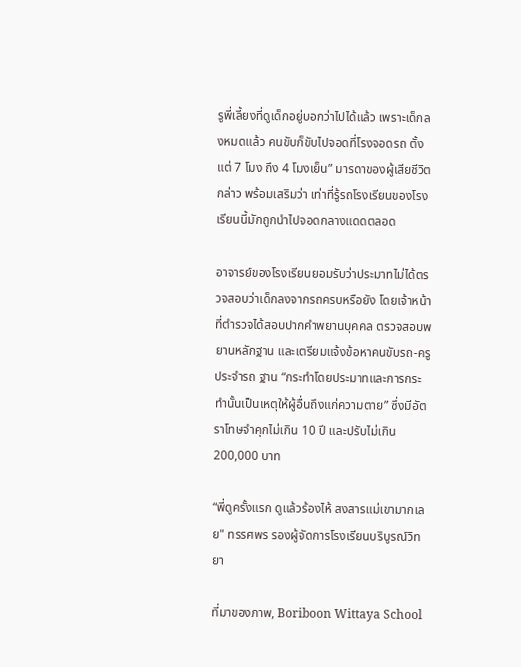รูพี่เลี้ยงที่ดูเด็กอยู่บอกว่าไปได้แล้ว เพราะเด็กลงหมดแล้ว คนขับก็ขับไปจอดที่โรงจอดรถ ตั้งแต่ 7 โมง ถึง 4 โมงเย็น” มารดาของผู้เสียชีวิต กล่าว พร้อมเสริมว่า เท่าที่รู้รถโรงเรียนของโรงเรียนนี้มักถูกนำไปจอดกลางแดดตลอด

อาจารย์ของโรงเรียนยอมรับว่าประมาทไม่ได้ตรวจสอบว่าเด็กลงจากรถครบหรือยัง โดยเจ้าหน้าที่ตำรวจได้สอบปากคำพยานบุคคล ตรวจสอบพยานหลักฐาน และเตรียมแจ้งข้อหาคนขับรถ-ครูประจำรถ ฐาน “กระทำโดยประมาทและการกระทำนั้นเป็นเหตุให้ผู้อื่นถึงแก่ความตาย” ซึ่งมีอัตราโทษจำคุกไม่เกิน 10 ปี และปรับไม่เกิน 200,000 บาท

“พี่ดูครั้งแรก ดูแล้วร้องไห้ สงสารแม่เขามากเลย" ทรรศพร รองผู้จัดการโรงเรียนบริบูรณ์วิทยา

ที่มาของภาพ, Boriboon Wittaya School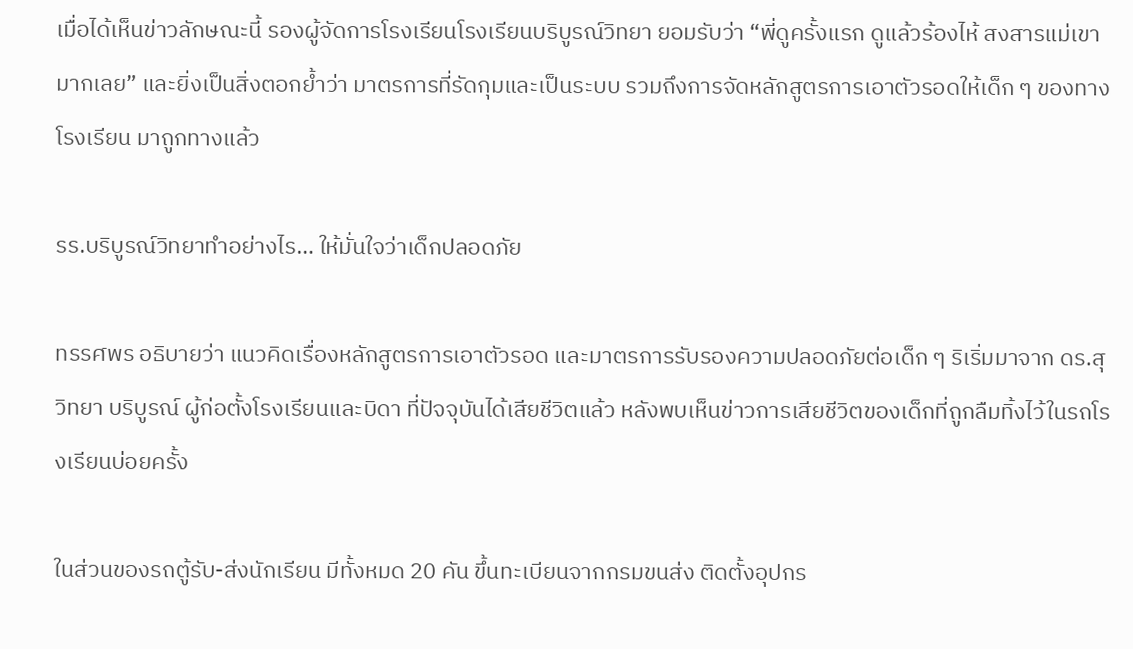เมื่อได้เห็นข่าวลักษณะนี้ รองผู้จัดการโรงเรียนโรงเรียนบริบูรณ์วิทยา ยอมรับว่า “พี่ดูครั้งแรก ดูแล้วร้องไห้ สงสารแม่เขามากเลย” และยิ่งเป็นสิ่งตอกย้ำว่า มาตรการที่รัดกุมและเป็นระบบ รวมถึงการจัดหลักสูตรการเอาตัวรอดให้เด็ก ๆ ของทางโรงเรียน มาถูกทางแล้ว

รร.บริบูรณ์วิทยาทำอย่างไร… ให้มั่นใจว่าเด็กปลอดภัย

ทรรศพร อธิบายว่า แนวคิดเรื่องหลักสูตรการเอาตัวรอด และมาตรการรับรองความปลอดภัยต่อเด็ก ๆ ริเริ่มมาจาก ดร.สุวิทยา บริบูรณ์ ผู้ก่อตั้งโรงเรียนและบิดา ที่ปัจจุบันได้เสียชีวิตแล้ว หลังพบเห็นข่าวการเสียชีวิตของเด็กที่ถูกลืมทิ้งไว้ในรถโรงเรียนบ่อยครั้ง

ในส่วนของรถตู้รับ-ส่งนักเรียน มีทั้งหมด 20 คัน ขึ้นทะเบียนจากกรมขนส่ง ติดตั้งอุปกร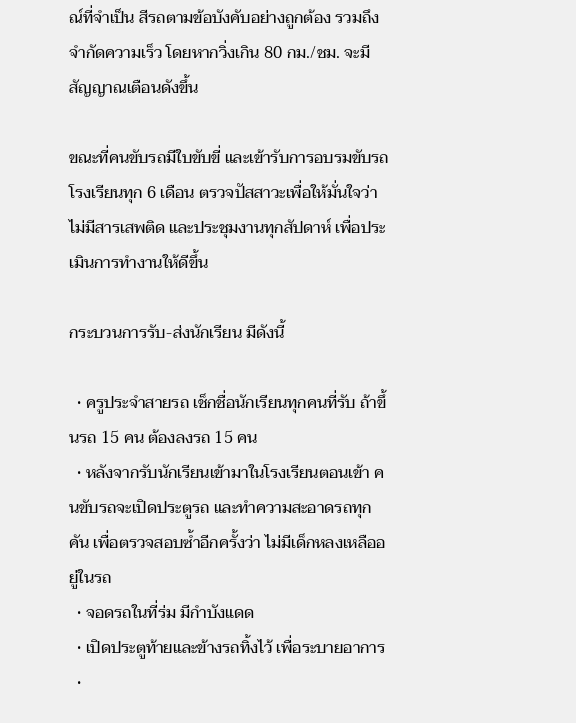ณ์ที่จำเป็น สีรถตามข้อบังคับอย่างถูกต้อง รวมถึงจำกัดความเร็ว โดยหากวิ่งเกิน 80 กม./ชม. จะมีสัญญาณเตือนดังขึ้น

ขณะที่คนขับรถมีใบขับขี่ และเข้ารับการอบรมขับรถโรงเรียนทุก 6 เดือน ตรวจปัสสาวะเพื่อให้มั่นใจว่าไม่มีสารเสพติด และประชุมงานทุกสัปดาห์ เพื่อประเมินการทำงานให้ดีขึ้น

กระบวนการรับ-ส่งนักเรียน มีดังนี้

  • ครูประจำสายรถ เช็กชื่อนักเรียนทุกคนที่รับ ถ้าขึ้นรถ 15 คน ต้องลงรถ 15 คน
  • หลังจากรับนักเรียนเข้ามาในโรงเรียนตอนเข้า คนขับรถจะเปิดประตูรถ และทำความสะอาดรถทุกคัน เพื่อตรวจสอบซ้ำอีกครั้งว่า ไม่มีเด็กหลงเหลืออยู่ในรถ
  • จอดรถในที่ร่ม มีกำบังแดด
  • เปิดประตูท้ายและข้างรถทิ้งไว้ เพื่อระบายอาการ
  •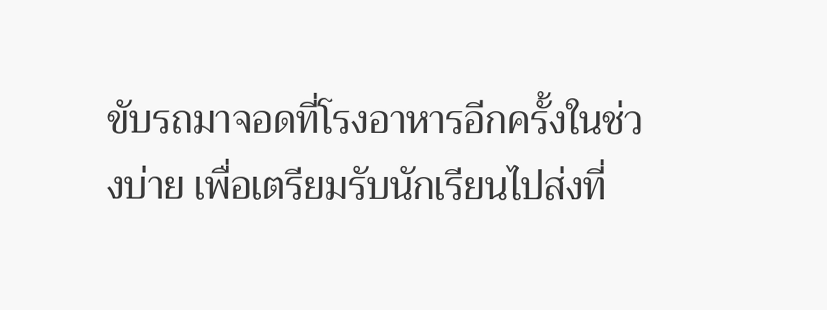ขับรถมาจอดที่โรงอาหารอีกครั้งในช่วงบ่าย เพื่อเตรียมรับนักเรียนไปส่งที่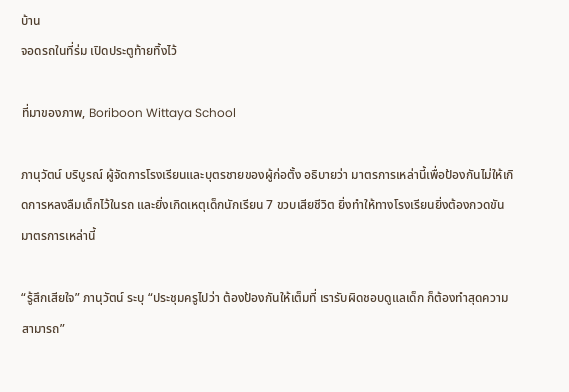บ้าน
จอดรถในที่ร่ม เปิดประตูท้ายทิ้งไว้

ที่มาของภาพ, Boriboon Wittaya School

ภานุวัตน์ บริบูรณ์ ผู้จัดการโรงเรียนและบุตรชายของผู้ก่อตั้ง อธิบายว่า มาตรการเหล่านี้เพื่อป้องกันไม่ให้เกิดการหลงลืมเด็กไว้ในรถ และยิ่งเกิดเหตุเด็กนักเรียน 7 ขวบเสียชีวิต ยิ่งทำให้ทางโรงเรียนยิ่งต้องกวดขันมาตรการเหล่านี้

“รู้สึกเสียใจ” ภานุวัตน์ ระบุ “ประชุมครูไปว่า ต้องป้องกันให้เต็มที่ เรารับผิดชอบดูแลเด็ก ก็ต้องทำสุดความสามารถ”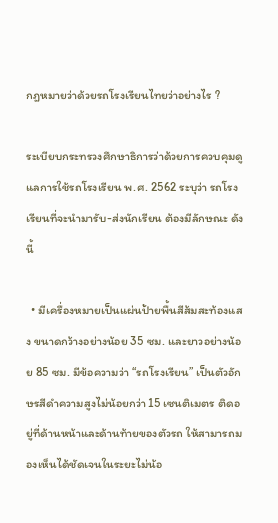กฎหมายว่าด้วยรถโรงเรียนไทยว่าอย่างไร ?

ระเบียบกระทรวงศึกษาธิการว่าด้วยการควบคุมดูแลการใช้รถโรงเรียน พ.ศ. 2562 ระบุว่า รถโรงเรียนที่จะนำมารับ-ส่งนักเรียน ต้องมีลักษณะ ดังนี้

  • มีเครื่องหมายเป็นแผ่นป้ายพื้นสีส้มสะท้องแสง ขนาดกว้างอย่างน้อย 35 ซม. และยาวอย่างน้อย 85 ซม. มีข้อความว่า “รถโรงเรียน” เป็นตัวอักษรสีดำความสูงไม่น้อยกว่า 15 เซนติเมตร ติดอยู่ที่ด้านหน้าและด้านท้ายของตัวรถ ให้สามารถมองเห็นได้ชัดเจนในระยะไม่น้อ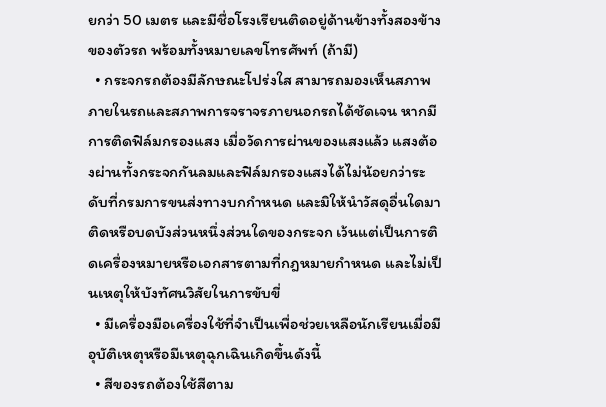ยกว่า 50 เมตร และมีชื่อโรงเรียนติดอยู่ด้านข้างทั้งสองข้างของตัวรถ พร้อมทั้งหมายเลขโทรศัพท์ (ถ้ามี)
  • กระจกรถต้องมีลักษณะโปร่งใส สามารถมองเห็นสภาพภายในรถและสภาพการจราจรภายนอกรถได้ชัดเจน หากมีการติดฟิล์มกรองแสง เมื่อวัดการผ่านของแสงแล้ว แสงต้องผ่านทั้งกระจกกันลมและฟิล์มกรองแสงได้ไม่น้อยกว่าระดับที่กรมการขนส่งทางบกกำหนด และมิให้นำวัสดุอื่นใดมาติดหรือบดบังส่วนหนึ่งส่วนใดของกระจก เว้นแต่เป็นการติดเครื่องหมายหรือเอกสารตามที่กฎหมายกำหนด และไม่เป็นเหตุให้บังทัศนวิสัยในการขับขี่
  • มีเครื่องมือเครื่องใช้ที่จำเป็นเพื่อช่วยเหลือนักเรียนเมื่อมีอุบัติเหตุหรือมีเหตุฉุกเฉินเกิดขึ้นดังนี้
  • สีของรถต้องใช้สีตาม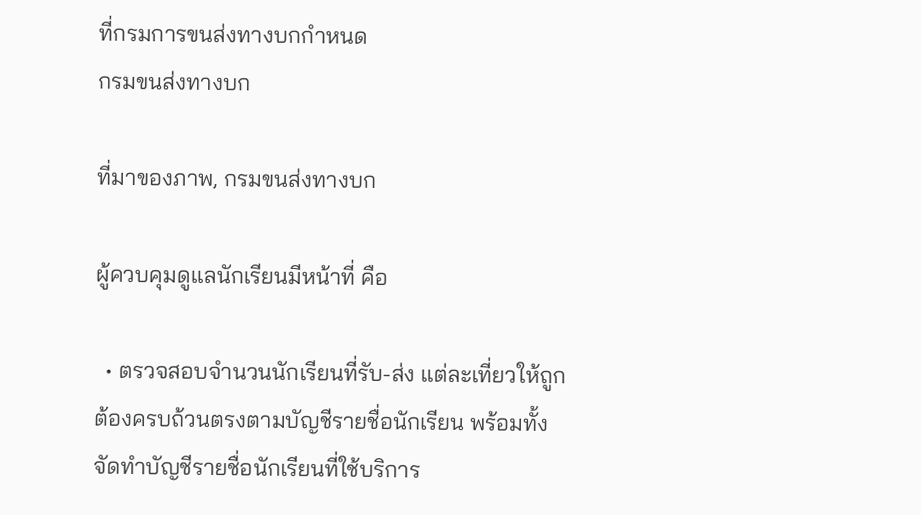ที่กรมการขนส่งทางบกกำหนด
กรมขนส่งทางบก

ที่มาของภาพ, กรมขนส่งทางบก

ผู้ควบคุมดูแลนักเรียนมีหน้าที่ คือ

  • ตรวจสอบจำนวนนักเรียนที่รับ-ส่ง แต่ละเที่ยวให้ถูกต้องครบถ้วนตรงตามบัญชีรายชื่อนักเรียน พร้อมทั้งจัดทำบัญชีรายชื่อนักเรียนที่ใช้บริการ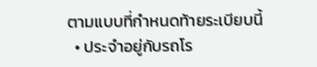ตามแบบที่กำหนดท้ายระเบียบนี้
  • ประจำอยู่กับรถโร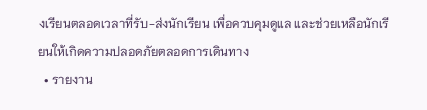งเรียนตลอดเวลาที่รับ-ส่งนักเรียน เพื่อควบคุมดูแล และช่วยเหลือนักเรียนให้เกิดความปลอดภัยตลอดการเดินทาง
  • รายงาน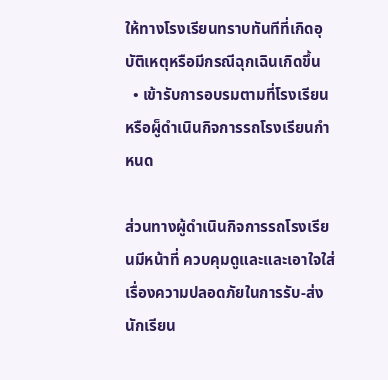ให้ทางโรงเรียนทราบทันทีที่เกิดอุบัติเหตุหรือมีกรณีฉุกเฉินเกิดขึ้น
  • เข้ารับการอบรมตามที่โรงเรียนหรือผู็ดำเนินกิจการรถโรงเรียนกำหนด

ส่วนทางผู้ดำเนินกิจการรถโรงเรียนมีหน้าที่ ควบคุมดูและและเอาใจใส่เรื่องความปลอดภัยในการรับ-ส่งนักเรียน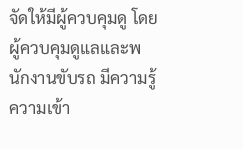จัดให้มีผู้ควบคุมดู โดยผู้ควบคุมดูแลและพนักงานขับรถ มีความรู้ความเข้า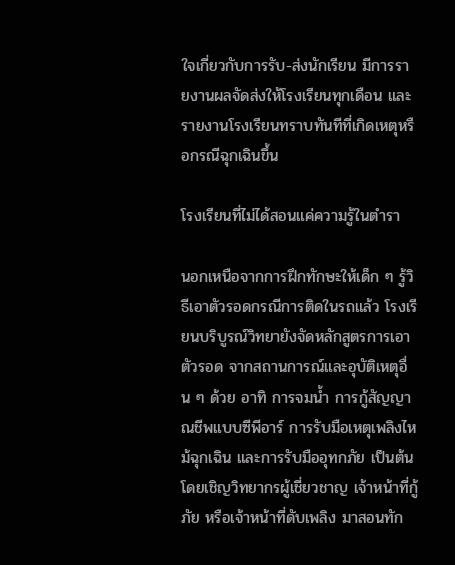ใจเกี่ยวกับการรับ-ส่งนักเรียน มีการรายงานผลจัดส่งให้โรงเรียนทุกเดือน และรายงานโรงเรียนทราบทันทีที่เกิดเหตุหรือกรณีฉุกเฉินขึ้น

โรงเรียนที่ไม่ได้สอนแค่ความรู้ในตำรา

นอกเหนือจากการฝึกทักษะให้เด็ก ๆ รู้วิธีเอาตัวรอดกรณีการติดในรถแล้ว โรงเรียนบริบูรณ์วิทยายังจัดหลักสูตรการเอาตัวรอด จากสถานการณ์และอุบัติเหตุอื่น ๆ ด้วย อาทิ การจมน้ำ การกู้สัญญาณชีพแบบซีพีอาร์ การรับมือเหตุเพลิงไหม้ฉุกเฉิน และการรับมืออุทกภัย เป็นต้น โดยเชิญวิทยากรผู้เชี่ยวชาญ เจ้าหน้าที่กู้ภัย หรือเจ้าหน้าที่ดับเพลิง มาสอนทัก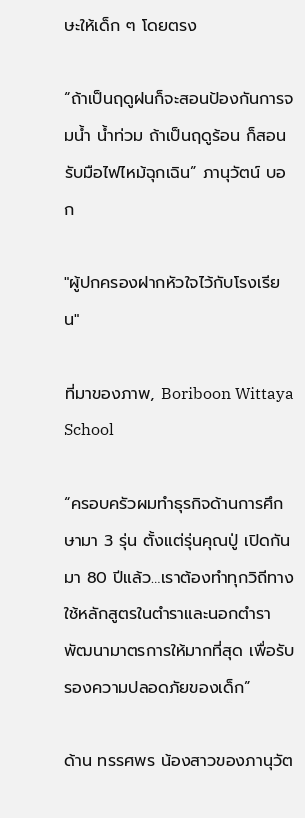ษะให้เด็ก ๆ โดยตรง

“ถ้าเป็นฤดูฝนก็จะสอนป้องกันการจมน้ำ น้ำท่วม ถ้าเป็นฤดูร้อน ก็สอนรับมือไฟไหม้ฉุกเฉิน” ภานุวัตน์ บอก

"ผู้ปกครองฝากหัวใจไว้กับโรงเรียน"

ที่มาของภาพ, Boriboon Wittaya School

“ครอบครัวผมทำธุรกิจด้านการศึกษามา 3 รุ่น ตั้งแต่รุ่นคุณปู่ เปิดกันมา 80 ปีแล้ว…เราต้องทำทุกวิถีทาง ใช้หลักสูตรในตำราและนอกตำรา พัฒนามาตรการให้มากที่สุด เพื่อรับรองความปลอดภัยของเด็ก”

ด้าน ทรรศพร น้องสาวของภานุวัต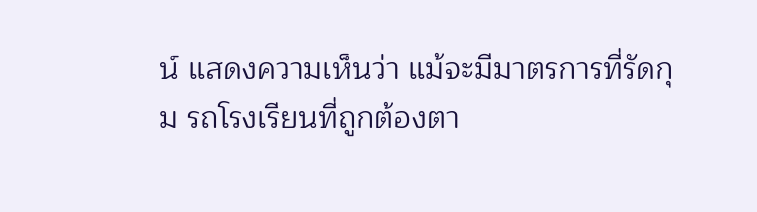น์ แสดงความเห็นว่า แม้จะมีมาตรการที่รัดกุม รถโรงเรียนที่ถูกต้องตา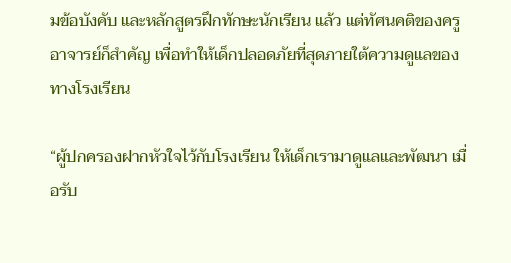มข้อบังคับ และหลักสูตรฝึกทักษะนักเรียน แล้ว แต่ทัศนคติของครูอาจารย์ก็สำคัญ เพื่อทำให้เด็กปลอดภัยที่สุดภายใต้ความดูแลของทางโรงเรียน

“ผู้ปกครองฝากหัวใจไว้กับโรงเรียน ให้เด็กเรามาดูแลและพัฒนา เมื่อรับ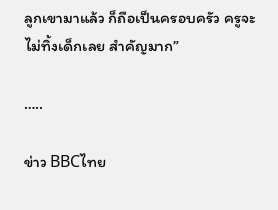ลูกเขามาแล้ว ก็ถือเป็นครอบครัว ครูจะไม่ทิ้งเด็กเลย สำคัญมาก”

…..

ข่าว BBCไทย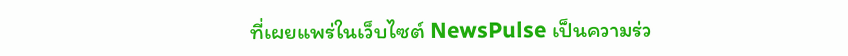ที่เผยแพร่ในเว็บไซต์ NewsPulse เป็นความร่ว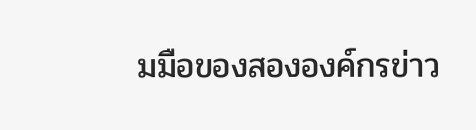มมือของสององค์กรข่าว